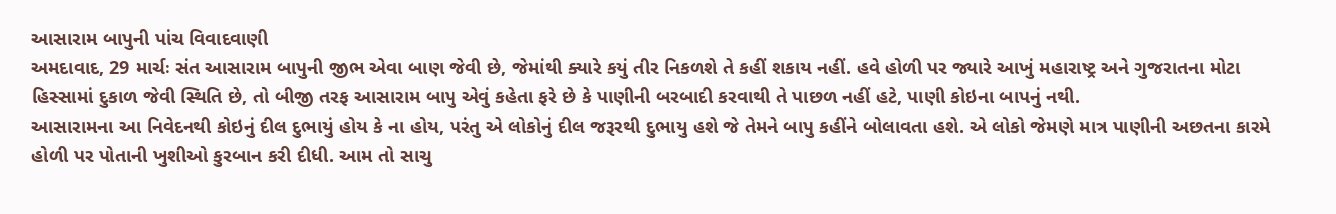આસારામ બાપુની પાંચ વિવાદવાણી
અમદાવાદ, 29 માર્ચઃ સંત આસારામ બાપુની જીભ એવા બાણ જેવી છે, જેમાંથી ક્યારે કયું તીર નિકળશે તે કહીં શકાય નહીં. હવે હોળી પર જ્યારે આખું મહારાષ્ટ્ર અને ગુજરાતના મોટા હિસ્સામાં દુકાળ જેવી સ્થિતિ છે, તો બીજી તરફ આસારામ બાપુ એવું કહેતા ફરે છે કે પાણીની બરબાદી કરવાથી તે પાછળ નહીં હટે, પાણી કોઇના બાપનું નથી.
આસારામના આ નિવેદનથી કોઇનું દીલ દુભાયું હોય કે ના હોય, પરંતુ એ લોકોનું દીલ જરૂરથી દુભાયુ હશે જે તેમને બાપુ કહીંને બોલાવતા હશે. એ લોકો જેમણે માત્ર પાણીની અછતના કારમે હોળી પર પોતાની ખુશીઓ કુરબાન કરી દીધી. આમ તો સાચુ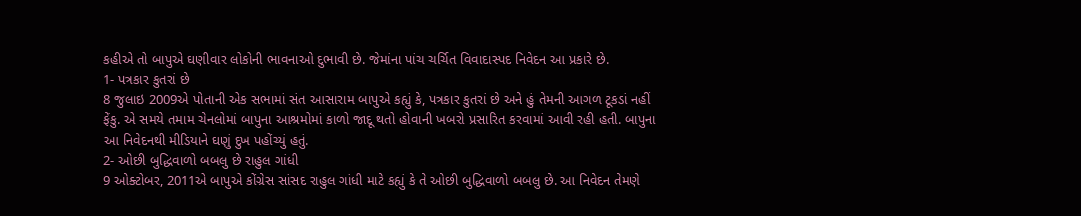કહીએ તો બાપુએ ઘણીવાર લોકોની ભાવનાઓ દુભાવી છે. જેમાંના પાંચ ચર્ચિત વિવાદાસ્પદ નિવેદન આ પ્રકારે છે.
1- પત્રકાર કુતરાં છે
8 જુલાઇ 2009એ પોતાની એક સભામાં સંત આસારામ બાપુએ કહ્યું કે, પત્રકાર કુતરાં છે અને હું તેમની આગળ ટૂકડાં નહીં ફેંકુ. એ સમયે તમામ ચેનલોમાં બાપુના આશ્રમોમાં કાળો જાદૂ થતો હોવાની ખબરો પ્રસારિત કરવામાં આવી રહી હતી. બાપુના આ નિવેદનથી મીડિયાને ઘણું દુખ પહોંચ્યું હતું.
2- ઓછી બુદ્ધિવાળો બબલુ છે રાહુલ ગાંધી
9 ઓક્ટોબર, 2011એ બાપુએ કોંગ્રેસ સાંસદ રાહુલ ગાંધી માટે કહ્યું કે તે ઓછી બુદ્ધિવાળો બબલુ છે. આ નિવેદન તેમણે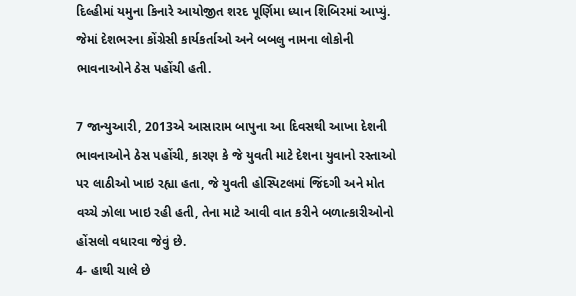દિલ્હીમાં યમુના કિનારે આયોજીત શરદ પૂર્ણિમા ધ્યાન શિબિરમાં આપ્યું. જેમાં દેશભરના કોંગ્રેસી કાર્યકર્તાઓ અને બબલુ નામના લોકોની ભાવનાઓને ઠેસ પહોંચી હતી.

7 જાન્યુઆરી, 2013એ આસારામ બાપુના આ દિવસથી આખા દેશની ભાવનાઓને ઠેસ પહોંચી, કારણ કે જે યુવતી માટે દેશના યુવાનો રસ્તાઓ પર લાઠીઓ ખાઇ રહ્યા હતા, જે યુવતી હોસ્પિટલમાં જિંદગી અને મોત વચ્ચે ઝોલા ખાઇ રહી હતી, તેના માટે આવી વાત કરીને બળાત્કારીઓનો હોંસલો વધારવા જેવું છે.
4- હાથી ચાલે છે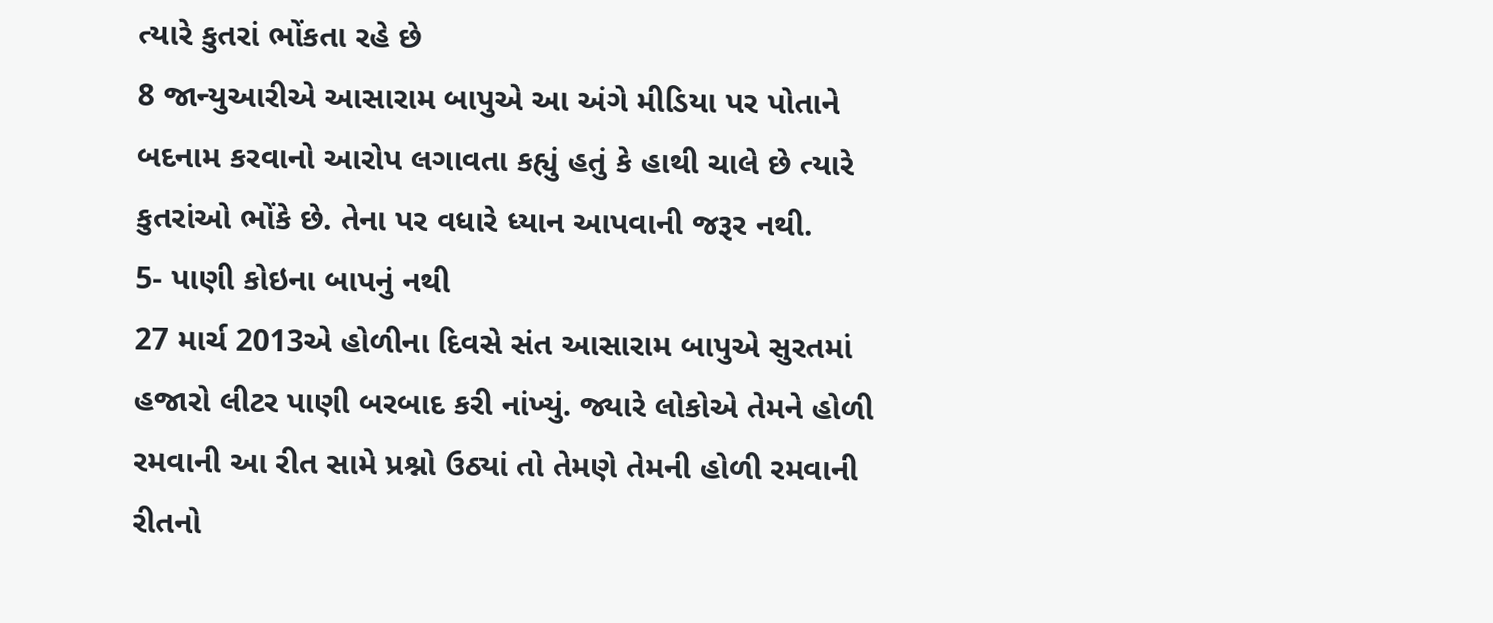ત્યારે કુતરાં ભોંકતા રહે છે
8 જાન્યુઆરીએ આસારામ બાપુએ આ અંગે મીડિયા પર પોતાને બદનામ કરવાનો આરોપ લગાવતા કહ્યું હતું કે હાથી ચાલે છે ત્યારે કુતરાંઓ ભોંકે છે. તેના પર વધારે ધ્યાન આપવાની જરૂર નથી.
5- પાણી કોઇના બાપનું નથી
27 માર્ચ 2013એ હોળીના દિવસે સંત આસારામ બાપુએ સુરતમાં હજારો લીટર પાણી બરબાદ કરી નાંખ્યું. જ્યારે લોકોએ તેમને હોળી રમવાની આ રીત સામે પ્રશ્નો ઉઠ્યાં તો તેમણે તેમની હોળી રમવાની રીતનો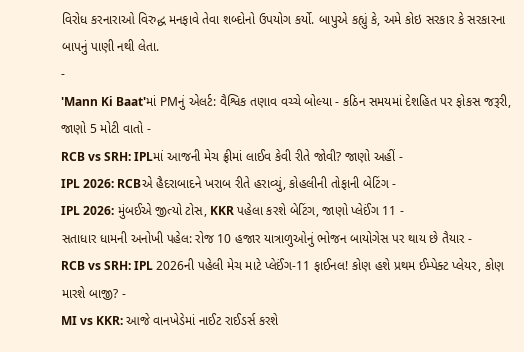વિરોધ કરનારાઓ વિરુદ્ધ મનફાવે તેવા શબ્દોનો ઉપયોગ કર્યો. બાપુએ કહ્યું કે, અમે કોઇ સરકાર કે સરકારના બાપનું પાણી નથી લેતા.
-
'Mann Ki Baat'માં PMનું એલર્ટ: વૈશ્વિક તણાવ વચ્ચે બોલ્યા - કઠિન સમયમાં દેશહિત પર ફોકસ જરૂરી, જાણો 5 મોટી વાતો -
RCB vs SRH: IPLમાં આજની મેચ ફ્રીમાં લાઈવ કેવી રીતે જોવી? જાણો અહીં -
IPL 2026: RCBએ હૈદરાબાદને ખરાબ રીતે હરાવ્યું, કોહલીની તોફાની બેટિંગ -
IPL 2026: મુંબઈએ જીત્યો ટોસ, KKR પહેલા કરશે બેટિંગ, જાણો પ્લેઈંગ 11 -
સતાધાર ધામની અનોખી પહેલ: રોજ 10 હજાર યાત્રાળુઓનું ભોજન બાયોગેસ પર થાય છે તૈયાર -
RCB vs SRH: IPL 2026ની પહેલી મેચ માટે પ્લેઈંગ-11 ફાઈનલ! કોણ હશે પ્રથમ ઈમ્પેક્ટ પ્લેયર, કોણ મારશે બાજી? -
MI vs KKR: આજે વાનખેડેમાં નાઈટ રાઈડર્સ કરશે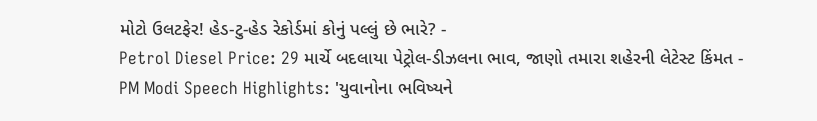મોટો ઉલટફેર! હેડ-ટુ-હેડ રેકોર્ડમાં કોનું પલ્લું છે ભારે? -
Petrol Diesel Price: 29 માર્ચે બદલાયા પેટ્રોલ-ડીઝલના ભાવ, જાણો તમારા શહેરની લેટેસ્ટ કિંમત -
PM Modi Speech Highlights: 'યુવાનોના ભવિષ્યને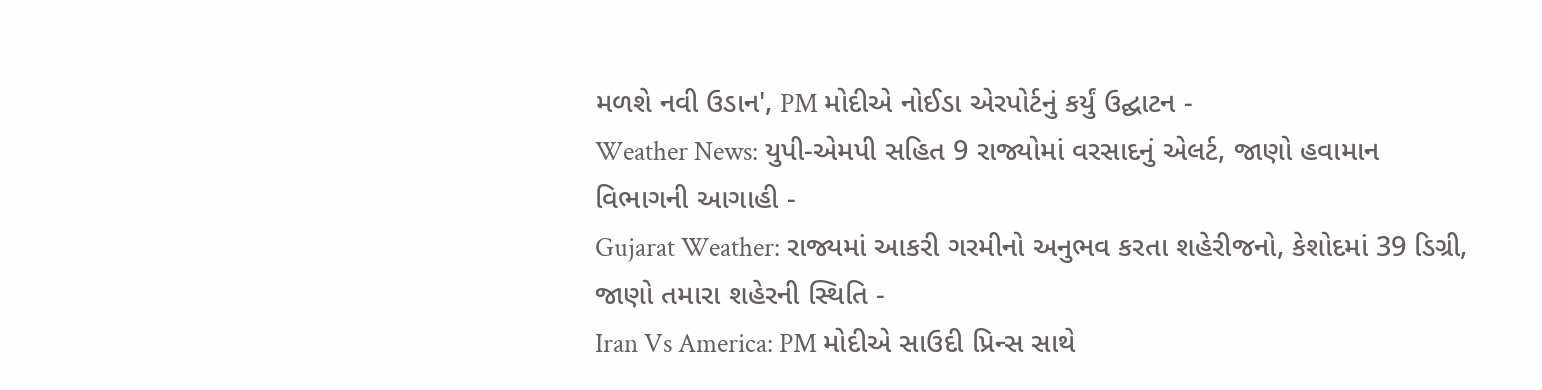મળશે નવી ઉડાન', PM મોદીએ નોઈડા એરપોર્ટનું કર્યું ઉદ્ઘાટન -
Weather News: યુપી-એમપી સહિત 9 રાજ્યોમાં વરસાદનું એલર્ટ, જાણો હવામાન વિભાગની આગાહી -
Gujarat Weather: રાજ્યમાં આકરી ગરમીનો અનુભવ કરતા શહેરીજનો, કેશોદમાં 39 ડિગ્રી, જાણો તમારા શહેરની સ્થિતિ -
Iran Vs America: PM મોદીએ સાઉદી પ્રિન્સ સાથે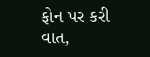ફોન પર કરી વાત,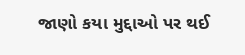જાણો કયા મુદ્દાઓ પર થઈ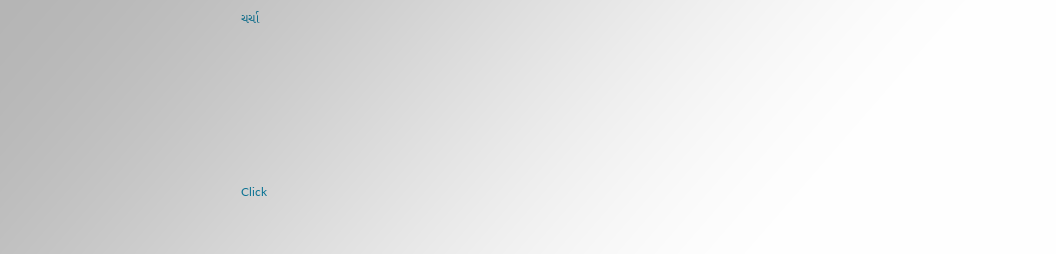ચર્ચા






Click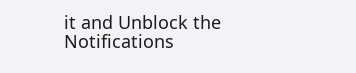it and Unblock the Notifications